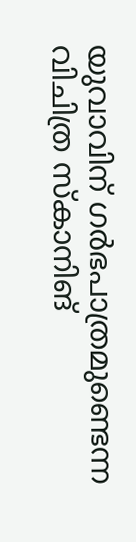യുവാവിന് ഗര്‍ഭപാത്രമുണ്ടെന്ന വിചിത്ര സ്‌കാനിങ്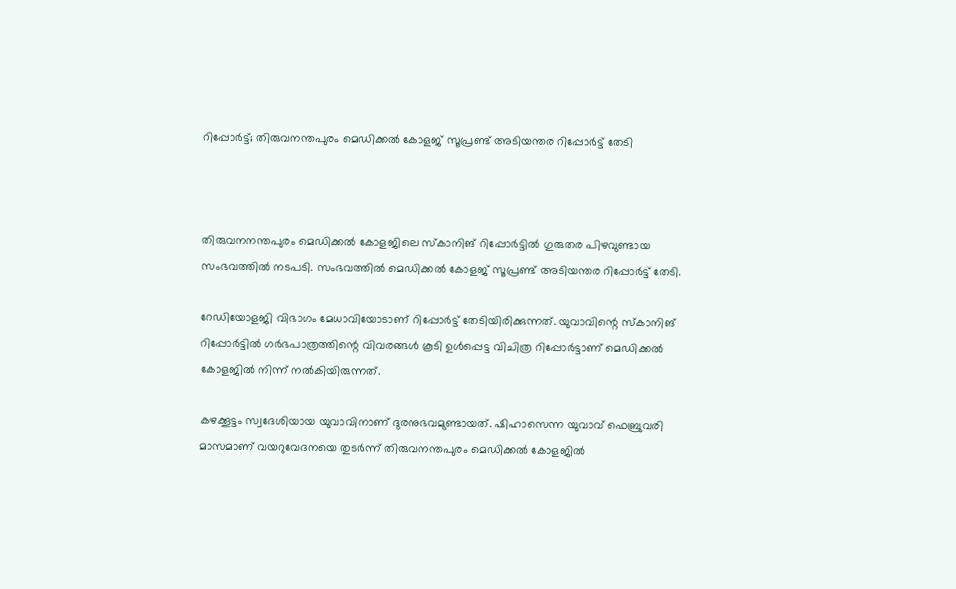റിപ്പോര്‍ട്ട്; തിരുവനന്തപുരം മെഡിക്കല്‍ കോളജ് സൂപ്രണ്ട് അടിയന്തര റിപ്പോര്‍ട്ട് തേടി



തിരുവനനന്തപുരം മെഡിക്കല്‍ കോളജിലെ സ്‌കാനിങ് റിപ്പോര്‍ട്ടില്‍ ഗുരുതര പിഴവുണ്ടായ സംഭവത്തില്‍ നടപടി. സംഭവത്തില്‍ മെഡിക്കല്‍ കോളജ് സൂപ്രണ്ട് അടിയന്തര റിപ്പോര്‍ട്ട് തേടി.

റേഡിയോളജി വിഭാഗം മേധാവിയോടാണ് റിപ്പോര്‍ട്ട് തേടിയിരിക്കുന്നത്. യുവാവിന്റെ സ്‌കാനിങ് റിപ്പോര്‍ട്ടില്‍ ഗര്‍ഭപാത്രത്തിന്റെ വിവരങ്ങള്‍ കൂടി ഉള്‍പ്പെട്ട വിചിത്ര റിപ്പോര്‍ട്ടാണ് മെഡിക്കല്‍ കോളജില്‍ നിന്ന് നല്‍കിയിരുന്നത്.

കഴക്കൂട്ടം സ്വദേശിയായ യുവാവിനാണ് ദുരനുഭവമുണ്ടായത്. ഷിഹാസെന്ന യുവാവ് ഫെബ്രുവരി മാസമാണ് വയറുവേദനയെ തുടര്‍ന്ന് തിരുവനന്തപുരം മെഡിക്കല്‍ കോളജില്‍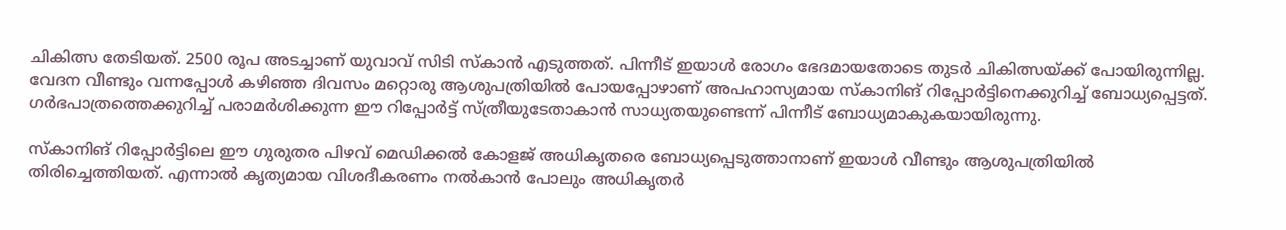ചികിത്സ തേടിയത്. 2500 രൂപ അടച്ചാണ് യുവാവ് സിടി സ്‌കാന്‍ എടുത്തത്. പിന്നീട് ഇയാള്‍ രോഗം ഭേദമായതോടെ തുടര്‍ ചികിത്സയ്ക്ക് പോയിരുന്നില്ല. വേദന വീണ്ടും വന്നപ്പോള്‍ കഴിഞ്ഞ ദിവസം മറ്റൊരു ആശുപത്രിയില്‍ പോയപ്പോഴാണ് അപഹാസ്യമായ സ്‌കാനിങ് റിപ്പോര്‍ട്ടിനെക്കുറിച്ച്‌ ബോധ്യപ്പെട്ടത്. ഗര്‍ഭപാത്രത്തെക്കുറിച്ച്‌ പരാമര്‍ശിക്കുന്ന ഈ റിപ്പോര്‍ട്ട് സ്ത്രീയുടേതാകാന്‍ സാധ്യതയുണ്ടെന്ന് പിന്നീട് ബോധ്യമാകുകയായിരുന്നു.

സ്‌കാനിങ് റിപ്പോര്‍ട്ടിലെ ഈ ഗുരുതര പിഴവ് മെഡിക്കല്‍ കോളജ് അധികൃതരെ ബോധ്യപ്പെടുത്താനാണ് ഇയാള്‍ വീണ്ടും ആശുപത്രിയില്‍ തിരിച്ചെത്തിയത്. എന്നാല്‍ കൃത്യമായ വിശദീകരണം നല്‍കാന്‍ പോലും അധികൃതര്‍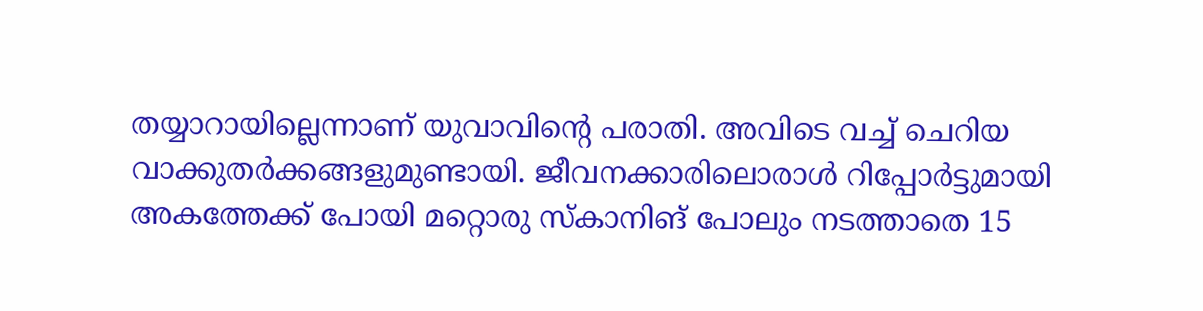തയ്യാറായില്ലെന്നാണ് യുവാവിന്റെ പരാതി. അവിടെ വച്ച്‌ ചെറിയ വാക്കുതര്‍ക്കങ്ങളുമുണ്ടായി. ജീവനക്കാരിലൊരാള്‍ റിപ്പോര്‍ട്ടുമായി അകത്തേക്ക് പോയി മറ്റൊരു സ്‌കാനിങ് പോലും നടത്താതെ 15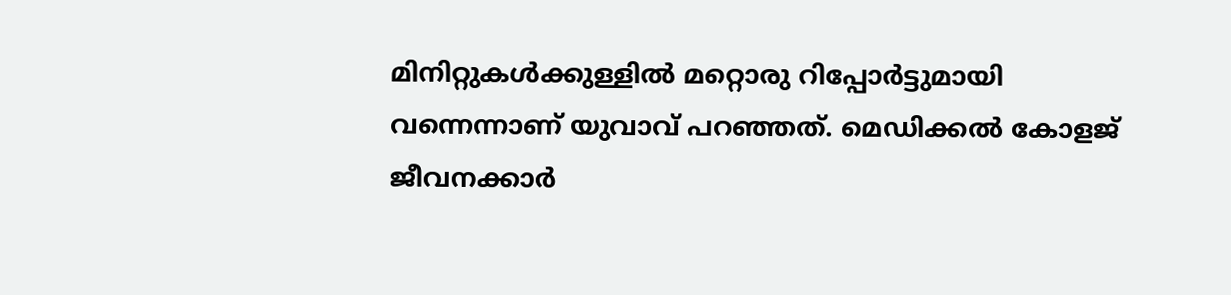മിനിറ്റുകള്‍ക്കുള്ളില്‍ മറ്റൊരു റിപ്പോര്‍ട്ടുമായി വന്നെന്നാണ് യുവാവ് പറഞ്ഞത്. മെഡിക്കല്‍ കോളജ് ജീവനക്കാര്‍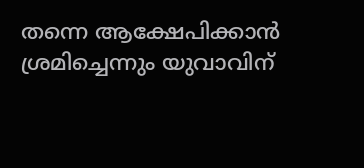തന്നെ ആക്ഷേപിക്കാന്‍ ശ്രമിച്ചെന്നും യുവാവിന്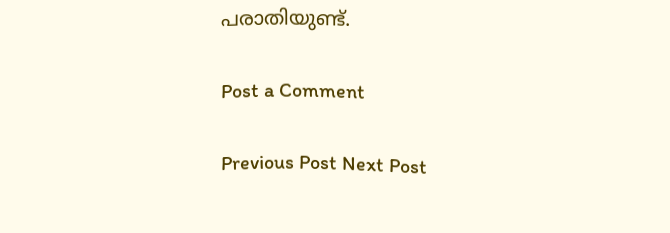പരാതിയുണ്ട്.

Post a Comment

Previous Post Next Post